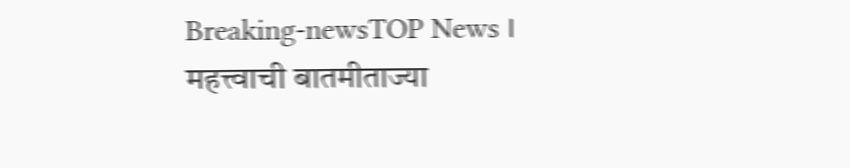Breaking-newsTOP News । महत्त्वाची बातमीताज्या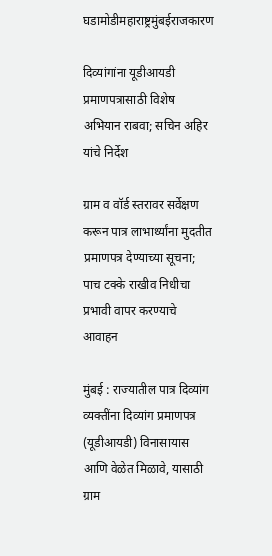घडामोडीमहाराष्ट्रमुंबईराजकारण

दिव्यांगांना यूडीआयडी प्रमाणपत्रासाठी विशेष अभियान राबवा; सचिन अहिर यांचे निर्देश

ग्राम व वॉर्ड स्तरावर सर्वेक्षण करून पात्र लाभार्थ्यांना मुदतीत प्रमाणपत्र देण्याच्या सूचना; पाच टक्के राखीव निधीचा प्रभावी वापर करण्याचे आवाहन

मुंबई : राज्यातील पात्र दिव्यांग व्यक्तींना दिव्यांग प्रमाणपत्र (यूडीआयडी) विनासायास आणि वेळेत मिळावे, यासाठी ग्राम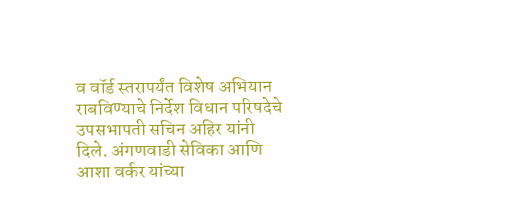व वॉर्ड स्तरापर्यंत विशेष अभियान राबविण्याचे निर्देश विधान परिषदेचे उपसभापती सचिन अहिर यांनी दिले. अंगणवाडी सेविका आणि आशा वर्कर यांच्या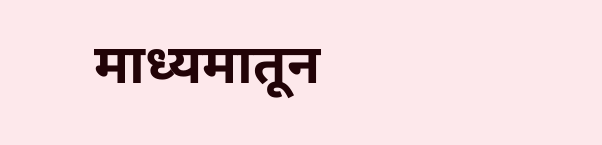माध्यमातून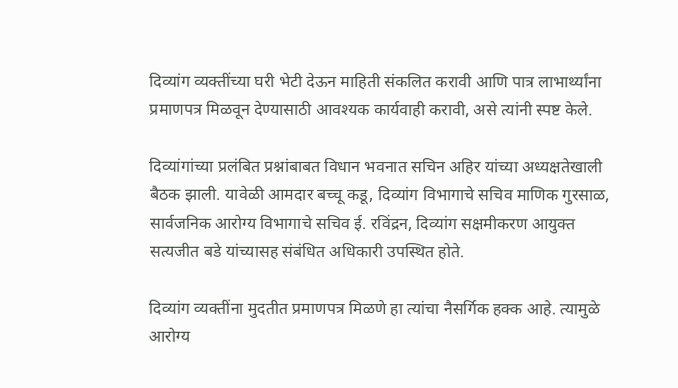दिव्यांग व्यक्तींच्या घरी भेटी देऊन माहिती संकलित करावी आणि पात्र लाभार्थ्यांना प्रमाणपत्र मिळवून देण्यासाठी आवश्यक कार्यवाही करावी, असे त्यांनी स्पष्ट केले.

दिव्यांगांच्या प्रलंबित प्रश्नांबाबत विधान भवनात सचिन अहिर यांच्या अध्यक्षतेखाली बैठक झाली. यावेळी आमदार बच्चू कडू, दिव्यांग विभागाचे सचिव माणिक गुरसाळ, सार्वजनिक आरोग्य विभागाचे सचिव ई. रविंद्रन, दिव्यांग सक्षमीकरण आयुक्त सत्यजीत बडे यांच्यासह संबंधित अधिकारी उपस्थित होते.

दिव्यांग व्यक्तींना मुदतीत प्रमाणपत्र मिळणे हा त्यांचा नैसर्गिक हक्क आहे. त्यामुळे आरोग्य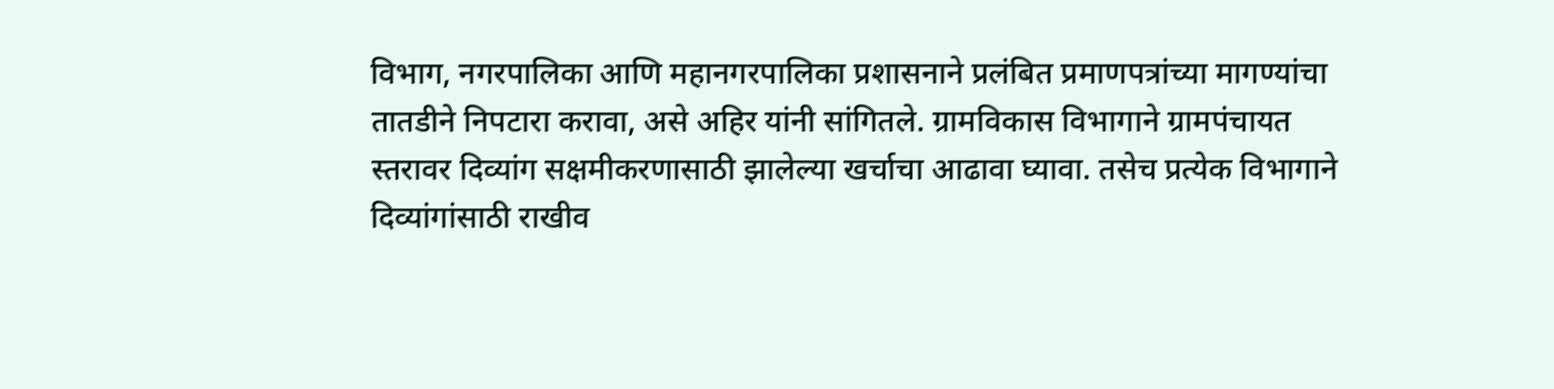विभाग, नगरपालिका आणि महानगरपालिका प्रशासनाने प्रलंबित प्रमाणपत्रांच्या मागण्यांचा तातडीने निपटारा करावा, असे अहिर यांनी सांगितले. ग्रामविकास विभागाने ग्रामपंचायत स्तरावर दिव्यांग सक्षमीकरणासाठी झालेल्या खर्चाचा आढावा घ्यावा. तसेच प्रत्येक विभागाने दिव्यांगांसाठी राखीव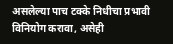असलेल्या पाच टक्के निधीचा प्रभावी विनियोग करावा, असेही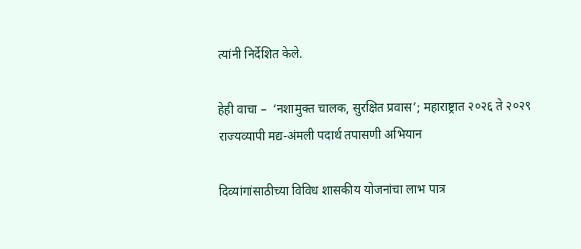त्यांनी निर्देशित केले.

हेही वाचा –  ‘नशामुक्त चालक, सुरक्षित प्रवास’; महाराष्ट्रात २०२६ ते २०२९ राज्यव्यापी मद्य-अंमली पदार्थ तपासणी अभियान

दिव्यांगांसाठीच्या विविध शासकीय योजनांचा लाभ पात्र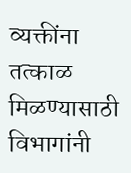व्यक्तींना तत्काळ मिळण्यासाठी विभागांनी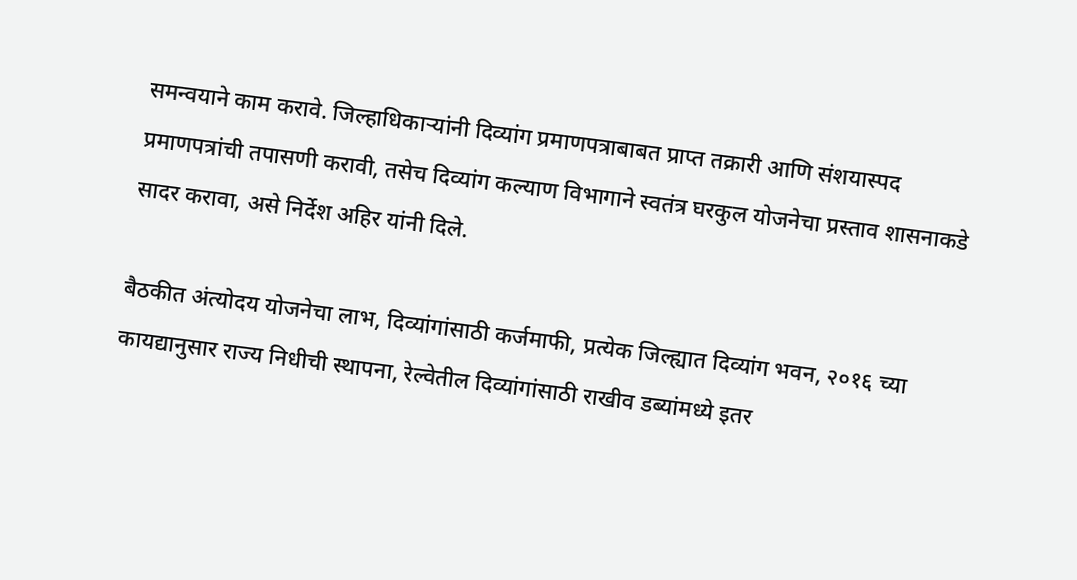समन्वयाने काम करावे. जिल्हाधिकाऱ्यांनी दिव्यांग प्रमाणपत्राबाबत प्राप्त तक्रारी आणि संशयास्पद प्रमाणपत्रांची तपासणी करावी, तसेच दिव्यांग कल्याण विभागाने स्वतंत्र घरकुल योजनेचा प्रस्ताव शासनाकडे सादर करावा, असे निर्देश अहिर यांनी दिले.

बैठकीत अंत्योदय योजनेचा लाभ, दिव्यांगांसाठी कर्जमाफी, प्रत्येक जिल्ह्यात दिव्यांग भवन, २०१६ च्या कायद्यानुसार राज्य निधीची स्थापना, रेल्वेतील दिव्यांगांसाठी राखीव डब्यांमध्ये इतर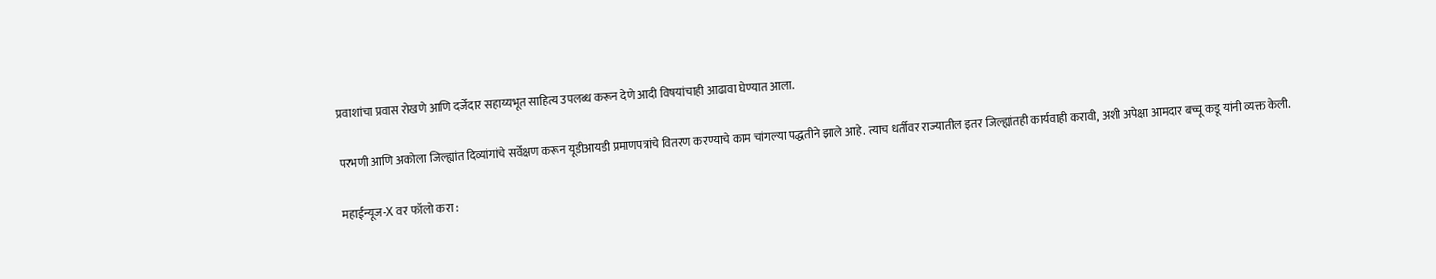प्रवाशांचा प्रवास रोखणे आणि दर्जेदार सहाय्यभूत साहित्य उपलब्ध करून देणे आदी विषयांचाही आढावा घेण्यात आला.

परभणी आणि अकोला जिल्ह्यांत दिव्यांगांचे सर्वेक्षण करून यूडीआयडी प्रमाणपत्रांचे वितरण करण्याचे काम चांगल्या पद्धतीने झाले आहे. त्याच धर्तीवर राज्यातील इतर जिल्ह्यांतही कार्यवाही करावी, अशी अपेक्षा आमदार बच्चू कडू यांनी व्यक्त केली.

महाईन्यूज-X वर फॉलो करा :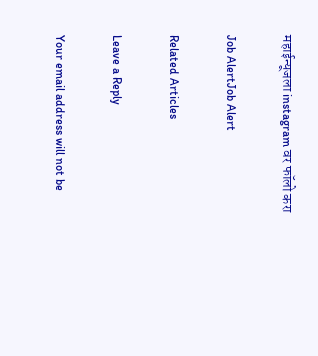महाईन्यूजला instagram वर फॉलो करा

Job AlertJob Alert

Related Articles

Leave a Reply

Your email address will not be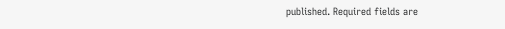published. Required fields are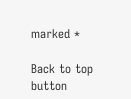marked *

Back to top button